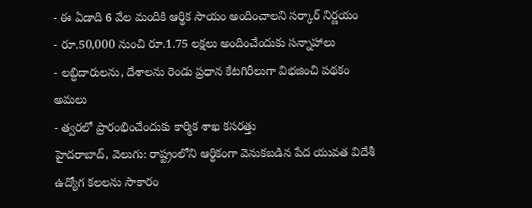- ఈ ఏడాది 6 వేల మందికి ఆర్థిక సాయం అందించాలని సర్కార్ నిర్ణయం
- రూ.50,000 నుంచి రూ.1.75 లక్షలు అందించేందుకు సన్నాహాలు
- లబ్ధిదారులను, దేశాలను రెండు ప్రధాన కేటగిరీలుగా విభజించి పథకం అమలు
- త్వరలో ప్రారంభించేందుకు కార్మిక శాఖ కసరత్తు
హైదరాబాద్, వెలుగు: రాష్ట్రంలోని ఆర్థికంగా వెనుకబడిన పేద యువత విదేశీ ఉద్యోగ కలలను సాకారం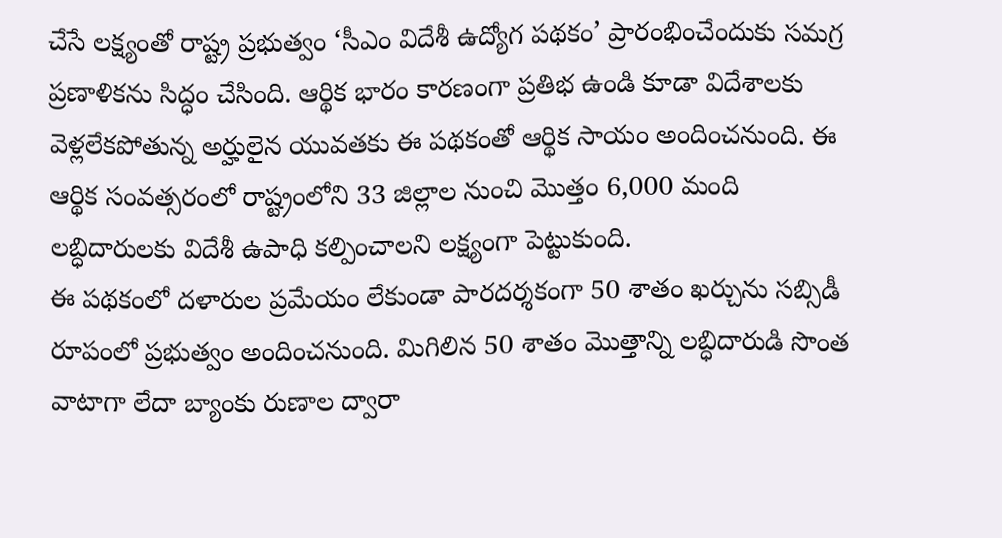చేసే లక్ష్యంతో రాష్ట్ర ప్రభుత్వం ‘సీఎం విదేశీ ఉద్యోగ పథకం’ ప్రారంభించేందుకు సమగ్ర ప్రణాళికను సిద్ధం చేసింది. ఆర్థిక భారం కారణంగా ప్రతిభ ఉండి కూడా విదేశాలకు వెళ్లలేకపోతున్న అర్హులైన యువతకు ఈ పథకంతో ఆర్థిక సాయం అందించనుంది. ఈ ఆర్థిక సంవత్సరంలో రాష్ట్రంలోని 33 జిల్లాల నుంచి మొత్తం 6,000 మంది లబ్ధిదారులకు విదేశీ ఉపాధి కల్పించాలని లక్ష్యంగా పెట్టుకుంది.
ఈ పథకంలో దళారుల ప్రమేయం లేకుండా పారదర్శకంగా 50 శాతం ఖర్చును సబ్సిడీ రూపంలో ప్రభుత్వం అందించనుంది. మిగిలిన 50 శాతం మొత్తాన్ని లబ్ధిదారుడి సొంత వాటాగా లేదా బ్యాంకు రుణాల ద్వారా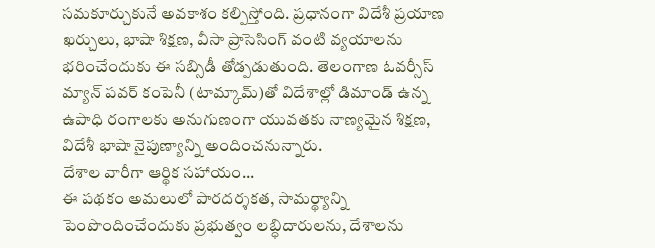సమకూర్చుకునే అవకాశం కల్పిస్తోంది. ప్రధానంగా విదేశీ ప్రయాణ ఖర్చులు, భాషా శిక్షణ, వీసా ప్రాసెసింగ్ వంటి వ్యయాలను భరించేందుకు ఈ సబ్సిడీ తోడ్పడుతుంది. తెలంగాణ ఓవర్సీస్ మ్యాన్ పవర్ కంపెనీ (టామ్కామ్)తో విదేశాల్లో డిమాండ్ ఉన్న ఉపాధి రంగాలకు అనుగుణంగా యువతకు నాణ్యమైన శిక్షణ, విదేశీ భాషా నైపుణ్యాన్ని అందించనున్నారు.
దేశాల వారీగా ఆర్థిక సహాయం...
ఈ పథకం అమలులో పారదర్శకత, సామర్థ్యాన్ని పెంపొందించేందుకు ప్రభుత్వం లబ్ధిదారులను, దేశాలను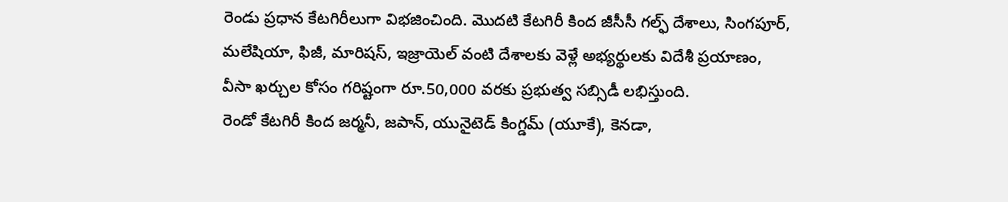రెండు ప్రధాన కేటగిరీలుగా విభజించింది. మొదటి కేటగిరీ కింద జీసీసీ గల్ఫ్ దేశాలు, సింగపూర్, మలేషియా, ఫిజీ, మారిషస్, ఇజ్రాయెల్ వంటి దేశాలకు వెళ్లే అభ్యర్థులకు విదేశీ ప్రయాణం, వీసా ఖర్చుల కోసం గరిష్టంగా రూ.50,000 వరకు ప్రభుత్వ సబ్సిడీ లభిస్తుంది.
రెండో కేటగిరీ కింద జర్మనీ, జపాన్, యునైటెడ్ కింగ్డమ్ (యూకే), కెనడా,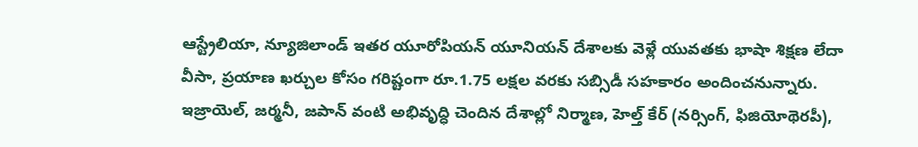ఆస్ట్రేలియా, న్యూజిలాండ్ ఇతర యూరోపియన్ యూనియన్ దేశాలకు వెళ్లే యువతకు భాషా శిక్షణ లేదా వీసా, ప్రయాణ ఖర్చుల కోసం గరిష్టంగా రూ.1.75 లక్షల వరకు సబ్సిడీ సహకారం అందించనున్నారు. ఇజ్రాయెల్, జర్మనీ, జపాన్ వంటి అభివృద్ధి చెందిన దేశాల్లో నిర్మాణ, హెల్త్ కేర్ (నర్సింగ్, ఫిజియోథెరపీ),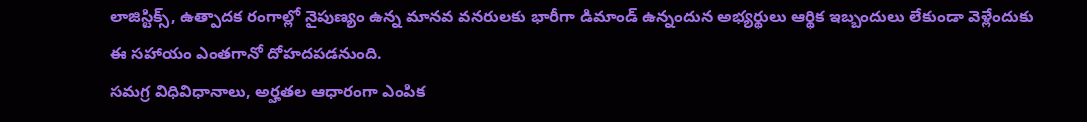లాజిస్టిక్స్, ఉత్పాదక రంగాల్లో నైపుణ్యం ఉన్న మానవ వనరులకు భారీగా డిమాండ్ ఉన్నందున అభ్యర్థులు ఆర్థిక ఇబ్బందులు లేకుండా వెళ్లేందుకు ఈ సహాయం ఎంతగానో దోహదపడనుంది.
సమగ్ర విధివిధానాలు, అర్హతల ఆధారంగా ఎంపిక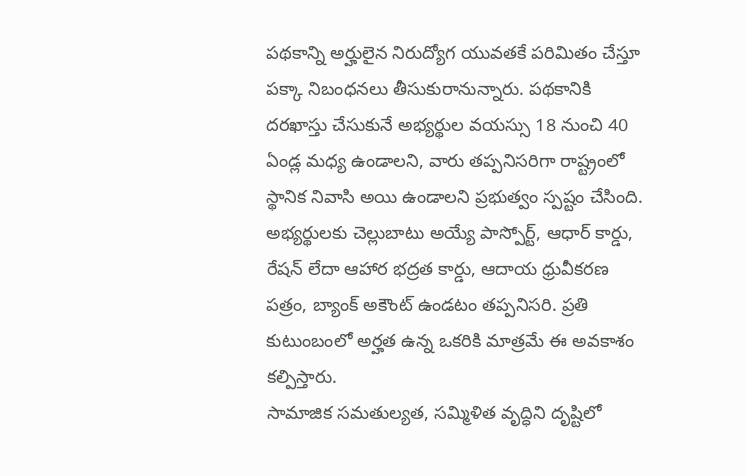పథకాన్ని అర్హులైన నిరుద్యోగ యువతకే పరిమితం చేస్తూ పక్కా నిబంధనలు తీసుకురానున్నారు. పథకానికి దరఖాస్తు చేసుకునే అభ్యర్థుల వయస్సు 18 నుంచి 40 ఏండ్ల మధ్య ఉండాలని, వారు తప్పనిసరిగా రాష్ట్రంలో స్థానిక నివాసి అయి ఉండాలని ప్రభుత్వం స్పష్టం చేసింది. అభ్యర్థులకు చెల్లుబాటు అయ్యే పాస్పోర్ట్, ఆధార్ కార్డు, రేషన్ లేదా ఆహార భద్రత కార్డు, ఆదాయ ధ్రువీకరణ పత్రం, బ్యాంక్ అకౌంట్ ఉండటం తప్పనిసరి. ప్రతి కుటుంబంలో అర్హత ఉన్న ఒకరికి మాత్రమే ఈ అవకాశం కల్పిస్తారు.
సామాజిక సమతుల్యత, సమ్మిళిత వృద్ధిని దృష్టిలో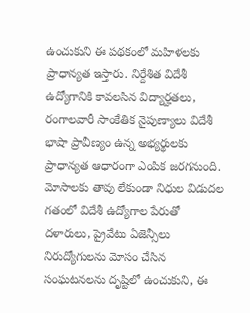ఉంచుకుని ఈ పథకంలో మహిళలకు ప్రాధాన్యత ఇస్తారు. నిర్దేశిత విదేశీ ఉద్యోగానికి కావలసిన విద్యార్హతలు, రంగాలవారీ సాంకేతిక నైపుణ్యాలు విదేశీ భాషా ప్రావీణ్యం ఉన్న అభ్యర్థులకు ప్రాధాన్యత ఆధారంగా ఎంపిక జరగనుంది.
మోసాలకు తావు లేకుండా నిధుల విడుదల
గతంలో విదేశీ ఉద్యోగాల పేరుతో దళారులు, ప్రైవేటు ఏజెన్సీలు నిరుద్యోగులను మోసం చేసిన సంఘటనలను దృష్టిలో ఉంచుకుని, ఈ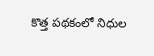కొత్త పథకంలో నిధుల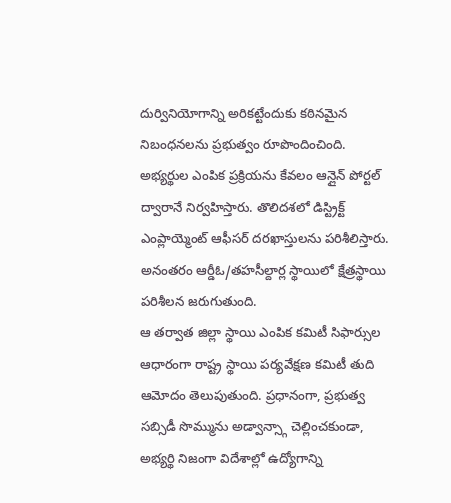దుర్వినియోగాన్ని అరికట్టేందుకు కఠినమైన నిబంధనలను ప్రభుత్వం రూపొందించింది. అభ్యర్థుల ఎంపిక ప్రక్రియను కేవలం ఆన్లైన్ పోర్టల్ ద్వారానే నిర్వహిస్తారు. తొలిదశలో డిస్ట్రిక్ట్ ఎంప్లాయ్మెంట్ ఆఫీసర్ దరఖాస్తులను పరిశీలిస్తారు. అనంతరం ఆర్డీఓ/తహసీల్దార్ల స్థాయిలో క్షేత్రస్థాయి పరిశీలన జరుగుతుంది.
ఆ తర్వాత జిల్లా స్థాయి ఎంపిక కమిటీ సిఫార్సుల ఆధారంగా రాష్ట్ర స్థాయి పర్యవేక్షణ కమిటీ తుది ఆమోదం తెలుపుతుంది. ప్రధానంగా, ప్రభుత్వ సబ్సిడీ సొమ్మును అడ్వాన్స్గా చెల్లించకుండా, అభ్యర్థి నిజంగా విదేశాల్లో ఉద్యోగాన్ని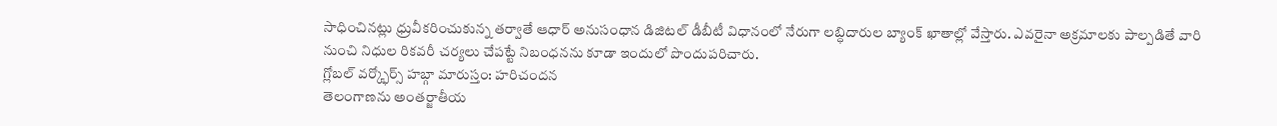సాధించినట్లు ధ్రువీకరించుకున్న తర్వాతే ఆధార్ అనుసంధాన డిజిటల్ డీబీటీ విధానంలో నేరుగా లబ్ధిదారుల బ్యాంక్ ఖాతాల్లో వేస్తారు. ఎవరైనా అక్రమాలకు పాల్పడితే వారి నుంచి నిధుల రికవరీ చర్యలు చేపట్టే నిబంధనను కూడా ఇందులో పొందుపరిచారు.
గ్లోబల్ వర్క్ఫోర్స్ హబ్గా మారుస్తం: హరిచందన
తెలంగాణను అంతర్జాతీయ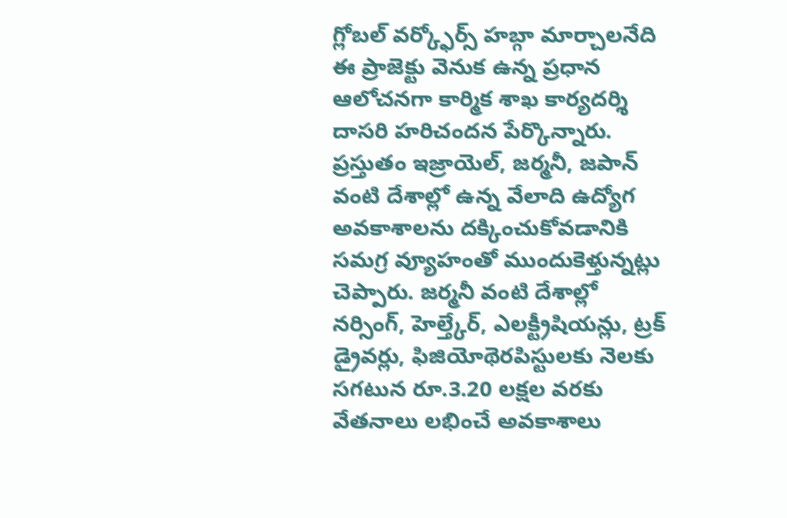గ్లోబల్ వర్క్ఫోర్స్ హబ్గా మార్చాలనేది ఈ ప్రాజెక్టు వెనుక ఉన్న ప్రధాన ఆలోచనగా కార్మిక శాఖ కార్యదర్శి దాసరి హరిచందన పేర్కొన్నారు. ప్రస్తుతం ఇజ్రాయెల్, జర్మనీ, జపాన్ వంటి దేశాల్లో ఉన్న వేలాది ఉద్యోగ అవకాశాలను దక్కించుకోవడానికి సమగ్ర వ్యూహంతో ముందుకెళ్తున్నట్లు చెప్పారు. జర్మనీ వంటి దేశాల్లో నర్సింగ్, హెల్త్కేర్, ఎలక్ట్రీషియన్లు, ట్రక్ డ్రైవర్లు, ఫిజియోథెరపిస్టులకు నెలకు సగటున రూ.3.20 లక్షల వరకు వేతనాలు లభించే అవకాశాలు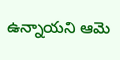ఉన్నాయని ఆమె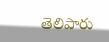తెలిపారు